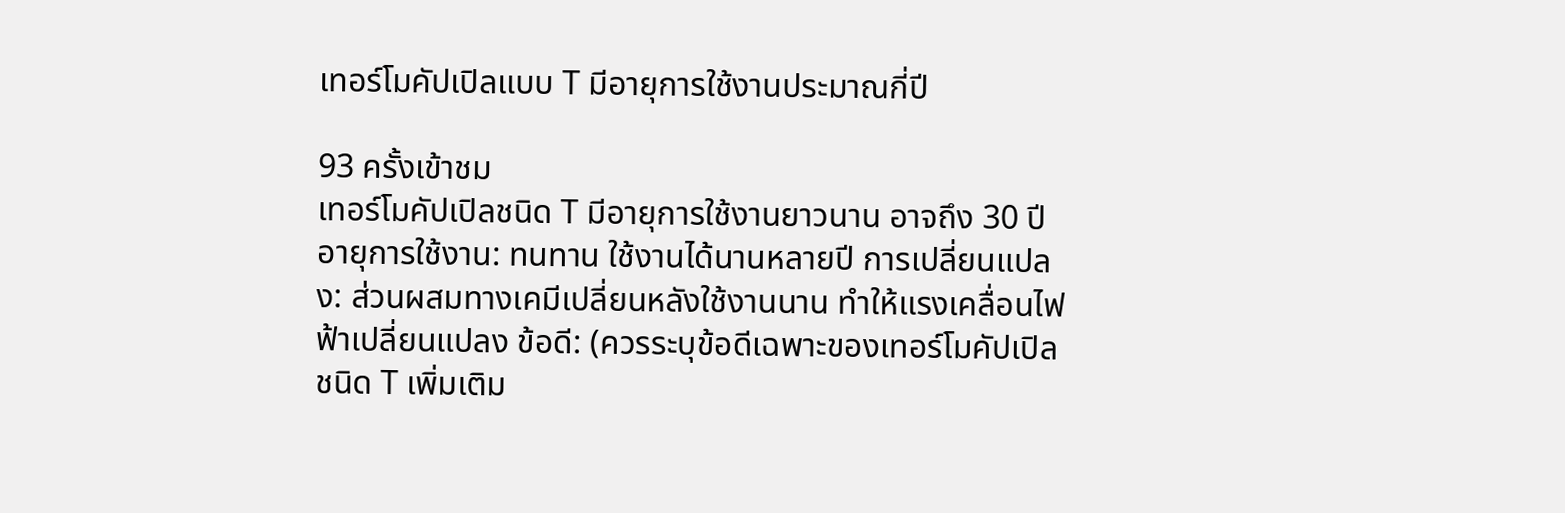เทอร์โมคัปเปิลแบบ T มีอายุการใช้งานประมาณกี่ปี

93 ครั้งเข้าชม
เทอร์โมคัปเปิลชนิด T มีอายุการใช้งานยาวนาน อาจถึง 30 ปี อายุการใช้งาน: ทนทาน ใช้งานได้นานหลายปี การเปลี่ยนแปลง: ส่วนผสมทางเคมีเปลี่ยนหลังใช้งานนาน ทำให้แรงเคลื่อนไฟฟ้าเปลี่ยนแปลง ข้อดี: (ควรระบุข้อดีเฉพาะของเทอร์โมคัปเปิลชนิด T เพิ่มเติม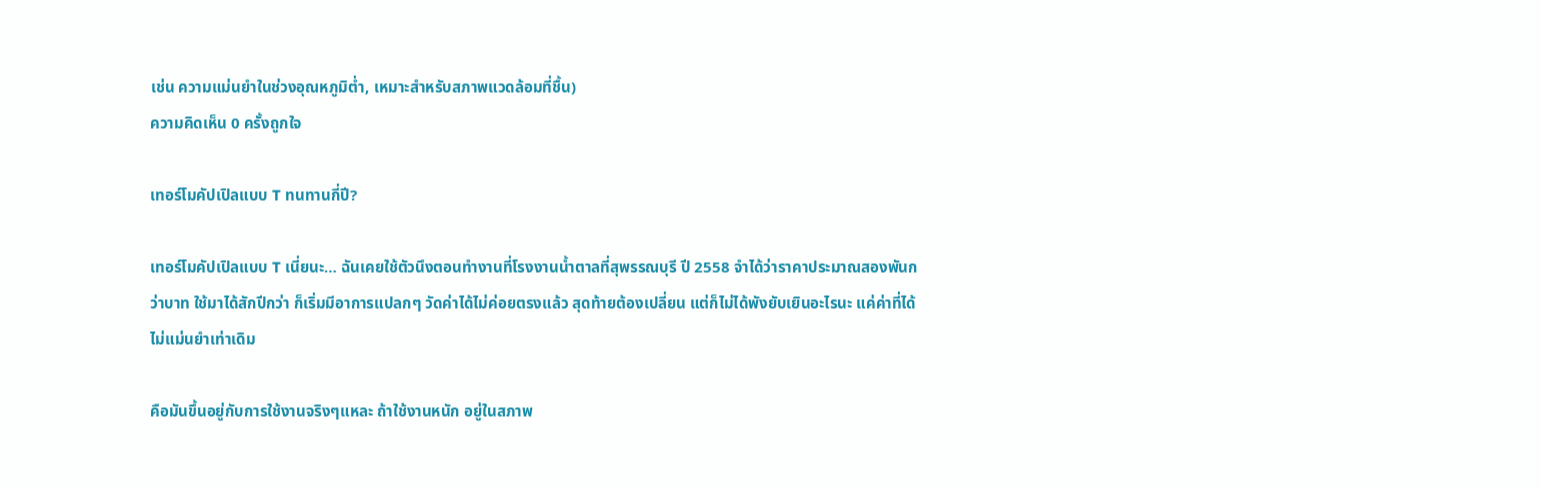เช่น ความแม่นยำในช่วงอุณหภูมิต่ำ, เหมาะสำหรับสภาพแวดล้อมที่ชื้น)
ความคิดเห็น 0 ครั้งถูกใจ

เทอร์โมคัปเปิลแบบ T ทนทานกี่ปี?

เทอร์โมคัปเปิลแบบ T เนี่ยนะ… ฉันเคยใช้ตัวนึงตอนทำงานที่โรงงานน้ำตาลที่สุพรรณบุรี ปี 2558 จำได้ว่าราคาประมาณสองพันกว่าบาท ใช้มาได้สักปีกว่า ก็เริ่มมีอาการแปลกๆ วัดค่าได้ไม่ค่อยตรงแล้ว สุดท้ายต้องเปลี่ยน แต่ก็ไม่ได้พังยับเยินอะไรนะ แค่ค่าที่ได้ไม่แม่นยำเท่าเดิม

คือมันขึ้นอยู่กับการใช้งานจริงๆแหละ ถ้าใช้งานหนัก อยู่ในสภาพ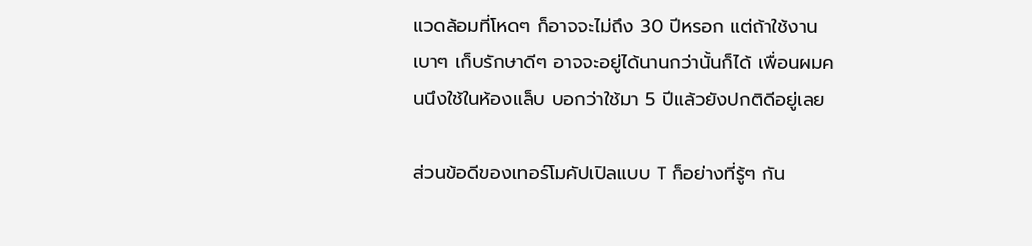แวดล้อมที่โหดๆ ก็อาจจะไม่ถึง 30 ปีหรอก แต่ถ้าใช้งานเบาๆ เก็บรักษาดีๆ อาจจะอยู่ได้นานกว่านั้นก็ได้ เพื่อนผมคนนึงใช้ในห้องแล็บ บอกว่าใช้มา 5 ปีแล้วยังปกติดีอยู่เลย

ส่วนข้อดีของเทอร์โมคัปเปิลแบบ T ก็อย่างที่รู้ๆ กัน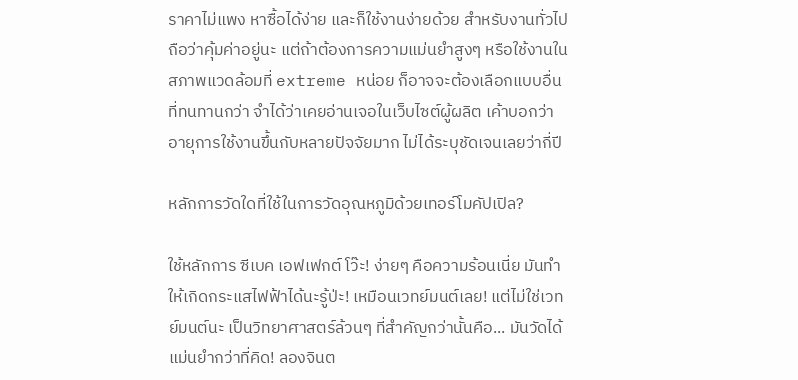ราคาไม่แพง หาซื้อได้ง่าย และก็ใช้งานง่ายด้วย สำหรับงานทั่วไป ถือว่าคุ้มค่าอยู่นะ แต่ถ้าต้องการความแม่นยำสูงๆ หรือใช้งานในสภาพแวดล้อมที่ extreme หน่อย ก็อาจจะต้องเลือกแบบอื่นที่ทนทานกว่า จำได้ว่าเคยอ่านเจอในเว็บไซต์ผู้ผลิต เค้าบอกว่าอายุการใช้งานขึ้นกับหลายปัจจัยมาก ไม่ได้ระบุชัดเจนเลยว่ากี่ปี

หลักการวัดใดที่ใช้ในการวัดอุณหภูมิด้วยเทอร์โมคัปเปิล?

ใช้หลักการ ซีเบค เอฟเฟกต์ โว๊ะ! ง่ายๆ คือความร้อนเนี่ย มันทำให้เกิดกระแสไฟฟ้าได้นะรู้ป่ะ! เหมือนเวทย์มนต์เลย! แต่ไม่ใช่เวทย์มนต์นะ เป็นวิทยาศาสตร์ล้วนๆ ที่สำคัญกว่านั้นคือ... มันวัดได้แม่นยำกว่าที่คิด! ลองจินต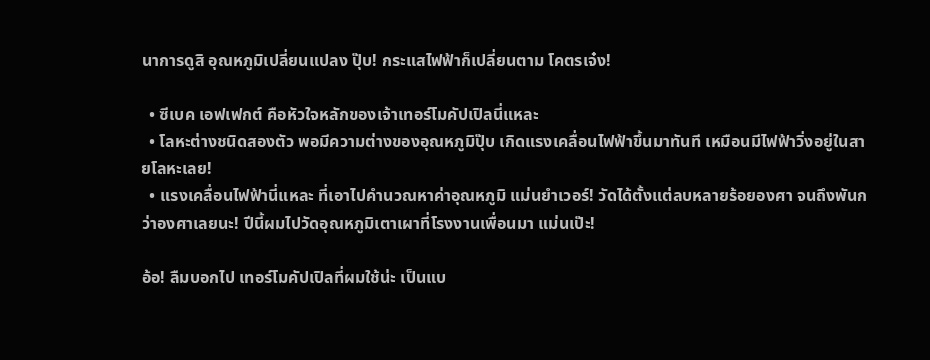นาการดูสิ อุณหภูมิเปลี่ยนแปลง ปุ๊บ! กระแสไฟฟ้าก็เปลี่ยนตาม โคตรเจ๋ง!

  • ซีเบค เอฟเฟกต์ คือหัวใจหลักของเจ้าเทอร์โมคัปเปิลนี่แหละ
  • โลหะต่างชนิดสองตัว พอมีความต่างของอุณหภูมิปุ๊บ เกิดแรงเคลื่อนไฟฟ้าขึ้นมาทันที เหมือนมีไฟฟ้าวิ่งอยู่ในสายโลหะเลย!
  • แรงเคลื่อนไฟฟ้านี่แหละ ที่เอาไปคำนวณหาค่าอุณหภูมิ แม่นยำเวอร์! วัดได้ตั้งแต่ลบหลายร้อยองศา จนถึงพันกว่าองศาเลยนะ! ปีนี้ผมไปวัดอุณหภูมิเตาเผาที่โรงงานเพื่อนมา แม่นเป๊ะ!

อ้อ! ลืมบอกไป เทอร์โมคัปเปิลที่ผมใช้น่ะ เป็นแบ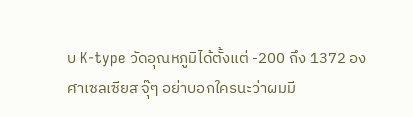บ K-type วัดอุณหภูมิได้ตั้งแต่ -200 ถึง 1372 องศาเซลเซียส จุ๊ๆ อย่าบอกใครนะว่าผมมี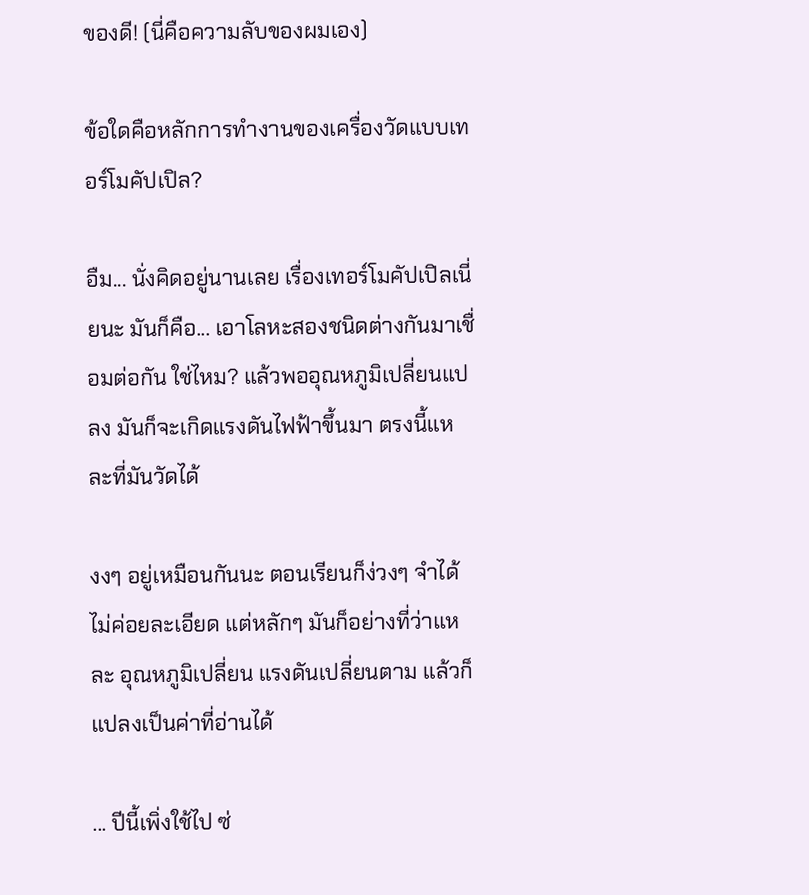ของดี! (นี่คือความลับของผมเอง)

ข้อใดคือหลักการทำงานของเครื่องวัดแบบเทอร์โมคัปเปิล?

อืม... นั่งคิดอยู่นานเลย เรื่องเทอร์โมคัปเปิลเนี่ยนะ มันก็คือ... เอาโลหะสองชนิดต่างกันมาเชื่อมต่อกัน ใช่ไหม? แล้วพออุณหภูมิเปลี่ยนแปลง มันก็จะเกิดแรงดันไฟฟ้าขึ้นมา ตรงนี้แหละที่มันวัดได้

งงๆ อยู่เหมือนกันนะ ตอนเรียนก็ง่วงๆ จำได้ไม่ค่อยละเอียด แต่หลักๆ มันก็อย่างที่ว่าแหละ อุณหภูมิเปลี่ยน แรงดันเปลี่ยนตาม แล้วก็แปลงเป็นค่าที่อ่านได้

... ปีนี้เพิ่งใช้ไป ซ่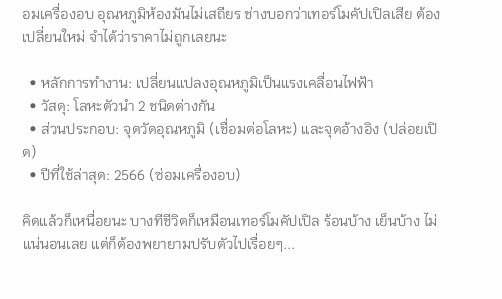อมเครื่องอบ อุณหภูมิห้องมันไม่เสถียร ช่างบอกว่าเทอร์โมคัปเปิลเสีย ต้องเปลี่ยนใหม่ จำได้ว่าราคาไม่ถูกเลยนะ

  • หลักการทำงาน: เปลี่ยนแปลงอุณหภูมิเป็นแรงเคลื่อนไฟฟ้า
  • วัสดุ: โลหะตัวนำ 2 ชนิดต่างกัน
  • ส่วนประกอบ: จุดวัดอุณหภูมิ (เชื่อมต่อโลหะ) และจุดอ้างอิง (ปล่อยเปิด)
  • ปีที่ใช้ล่าสุด: 2566 (ซ่อมเครื่องอบ)

คิดแล้วก็เหนื่อยนะ บางทีชีวิตก็เหมือนเทอร์โมคัปเปิล ร้อนบ้าง เย็นบ้าง ไม่แน่นอนเลย แต่ก็ต้องพยายามปรับตัวไปเรื่อยๆ...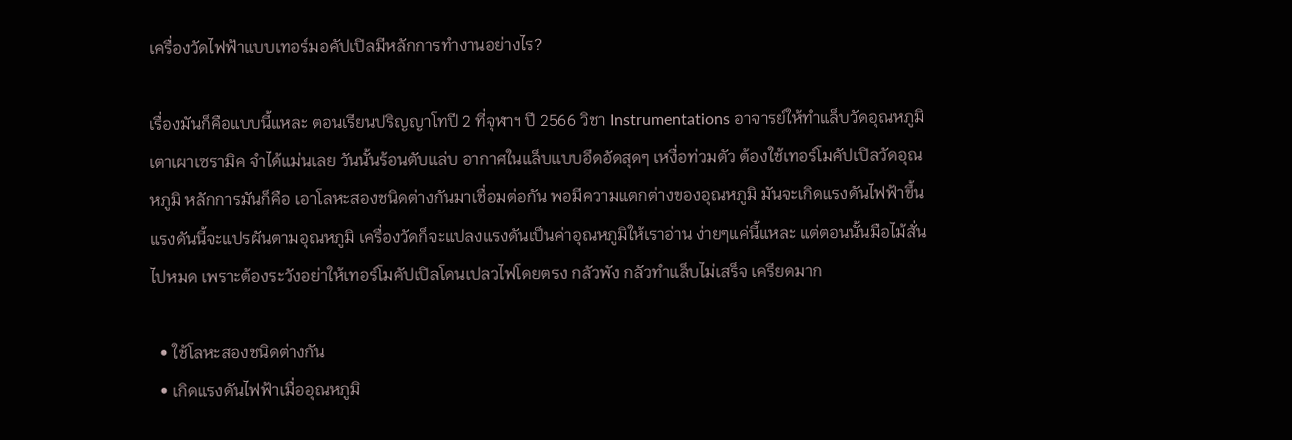เครื่องวัดไฟฟ้าแบบเทอร์มอคัปเปิลมีหลักการทํางานอย่างไร?

เรื่องมันก็คือแบบนี้แหละ ตอนเรียนปริญญาโทปี 2 ที่จุฬาฯ ปี 2566 วิชา Instrumentations อาจารย์ให้ทำแล็บวัดอุณหภูมิเตาเผาเซรามิค จำได้แม่นเลย วันนั้นร้อนตับแล่บ อากาศในแล็บแบบอึดอัดสุดๆ เหงื่อท่วมตัว ต้องใช้เทอร์โมคัปเปิลวัดอุณหภูมิ หลักการมันก็คือ เอาโลหะสองชนิดต่างกันมาเชื่อมต่อกัน พอมีความแตกต่างของอุณหภูมิ มันจะเกิดแรงดันไฟฟ้าขึ้น แรงดันนี้จะแปรผันตามอุณหภูมิ เครื่องวัดก็จะแปลงแรงดันเป็นค่าอุณหภูมิให้เราอ่าน ง่ายๆแค่นี้แหละ แต่ตอนนั้นมือไม้สั่นไปหมด เพราะต้องระวังอย่าให้เทอร์โมคัปเปิลโดนเปลวไฟโดยตรง กลัวพัง กลัวทำแล็บไม่เสร็จ เครียดมาก

  • ใช้โลหะสองชนิดต่างกัน
  • เกิดแรงดันไฟฟ้าเมื่ออุณหภูมิ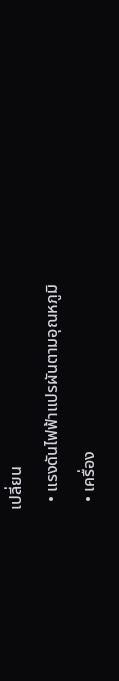เปลี่ยน
  • แรงดันไฟฟ้าแปรผันตามอุณหภูมิ
  • เครื่อง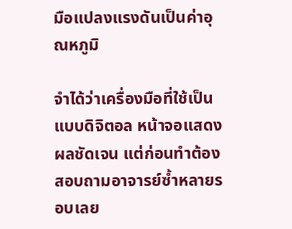มือแปลงแรงดันเป็นค่าอุณหภูมิ

จำได้ว่าเครื่องมือที่ใช้เป็นแบบดิจิตอล หน้าจอแสดงผลชัดเจน แต่ก่อนทำต้องสอบถามอาจารย์ซ้ำหลายรอบเลย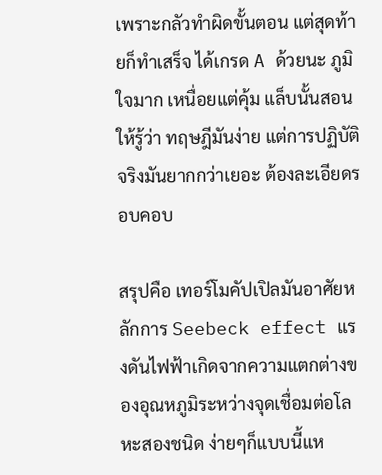เพราะกลัวทำผิดขั้นตอน แต่สุดท้ายก็ทำเสร็จ ได้เกรด A ด้วยนะ ภูมิใจมาก เหนื่อยแต่คุ้ม แล็บนั้นสอนให้รู้ว่า ทฤษฎีมันง่าย แต่การปฏิบัติจริงมันยากกว่าเยอะ ต้องละเอียดรอบคอบ

สรุปคือ เทอร์โมคัปเปิลมันอาศัยหลักการ Seebeck effect แรงดันไฟฟ้าเกิดจากความแตกต่างของอุณหภูมิระหว่างจุดเชื่อมต่อโลหะสองชนิด ง่ายๆก็แบบนี้แห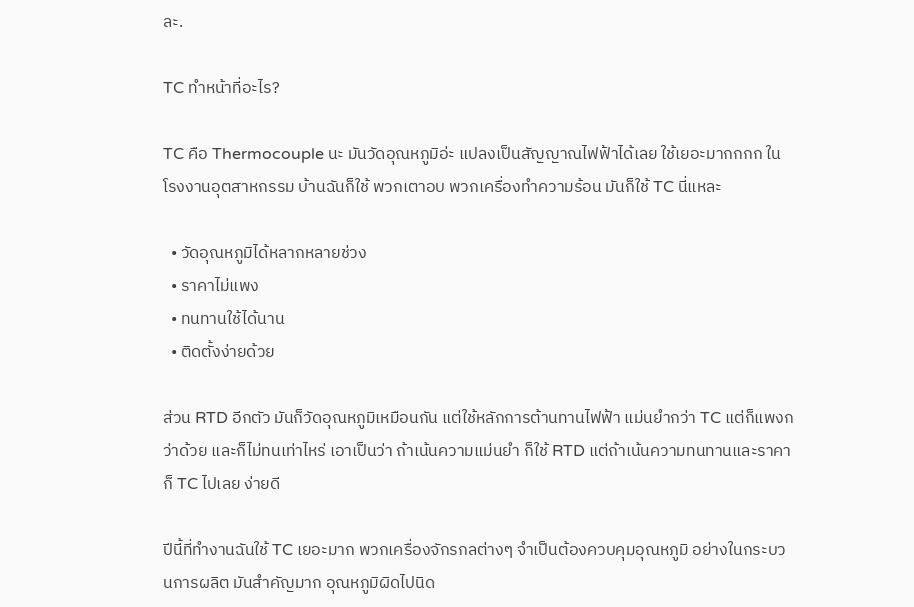ละ.

TC ทำหน้าที่อะไร?

TC คือ Thermocouple นะ มันวัดอุณหภูมิอ่ะ แปลงเป็นสัญญาณไฟฟ้าได้เลย ใช้เยอะมากกกก ในโรงงานอุตสาหกรรม บ้านฉันก็ใช้ พวกเตาอบ พวกเครื่องทำความร้อน มันก็ใช้ TC นี่แหละ

  • วัดอุณหภูมิได้หลากหลายช่วง
  • ราคาไม่แพง
  • ทนทานใช้ได้นาน
  • ติดตั้งง่ายด้วย

ส่วน RTD อีกตัว มันก็วัดอุณหภูมิเหมือนกัน แต่ใช้หลักการต้านทานไฟฟ้า แม่นยำกว่า TC แต่ก็แพงกว่าด้วย และก็ไม่ทนเท่าไหร่ เอาเป็นว่า ถ้าเน้นความแม่นยำ ก็ใช้ RTD แต่ถ้าเน้นความทนทานและราคา ก็ TC ไปเลย ง่ายดี

ปีนี้ที่ทำงานฉันใช้ TC เยอะมาก พวกเครื่องจักรกลต่างๆ จำเป็นต้องควบคุมอุณหภูมิ อย่างในกระบวนการผลิต มันสำคัญมาก อุณหภูมิผิดไปนิด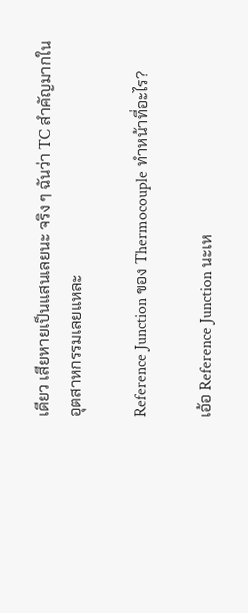เดียว เสียหายเป็นแสนเลยนะ จริง ๆ ฉันว่า TC สำคัญมากในอุตสาหกรรมเลยแหละ

Reference Junction ของ Thermocouple ทำหน้าที่อะไร?

เอ้อ Reference Junction นะเห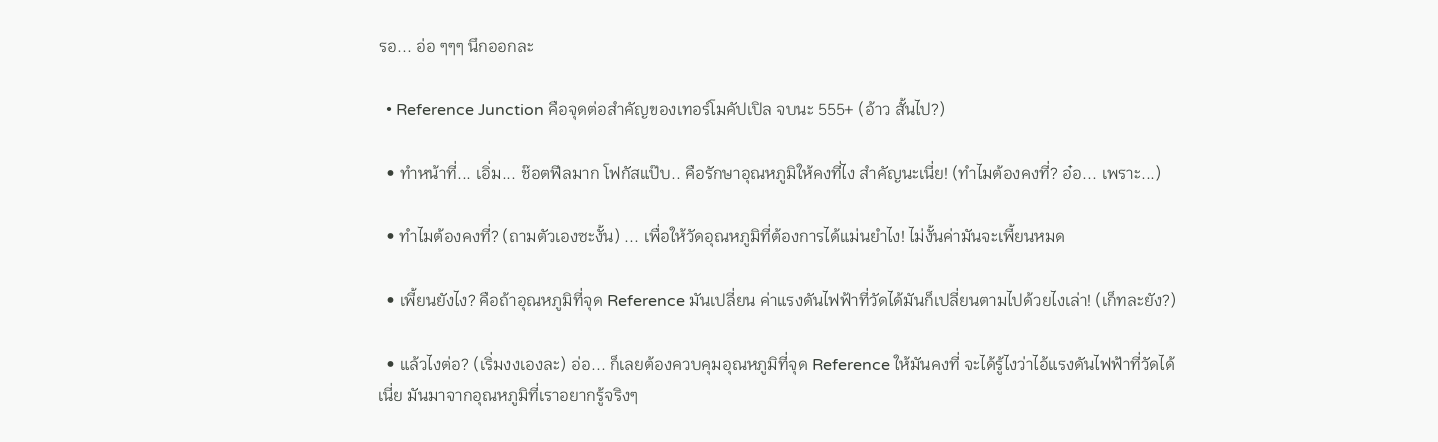รอ... อ่อ ๆๆๆ นึกออกละ

  • Reference Junction คือจุดต่อสำคัญของเทอร์โมคัปเปิล จบนะ 555+ (อ้าว สั้นไป?)

  • ทำหน้าที่... เอิ่ม... ช๊อตฟีลมาก โฟกัสแป๊บ.. คือรักษาอุณหภูมิให้คงที่ไง สำคัญนะเนี่ย! (ทำไมต้องคงที่? อ๋อ... เพราะ...)

  • ทำไมต้องคงที่? (ถามตัวเองซะงั้น) ... เพื่อให้วัดอุณหภูมิที่ต้องการได้แม่นยำไง! ไม่งั้นค่ามันจะเพี้ยนหมด

  • เพี้ยนยังไง? คือถ้าอุณหภูมิที่จุด Reference มันเปลี่ยน ค่าแรงดันไฟฟ้าที่วัดได้มันก็เปลี่ยนตามไปด้วยไงเล่า! (เก็ทละยัง?)

  • แล้วไงต่อ? (เริ่มงงเองละ) อ่อ... ก็เลยต้องควบคุมอุณหภูมิที่จุด Reference ให้มันคงที่ จะได้รู้ไงว่าไอ้แรงดันไฟฟ้าที่วัดได้เนี่ย มันมาจากอุณหภูมิที่เราอยากรู้จริงๆ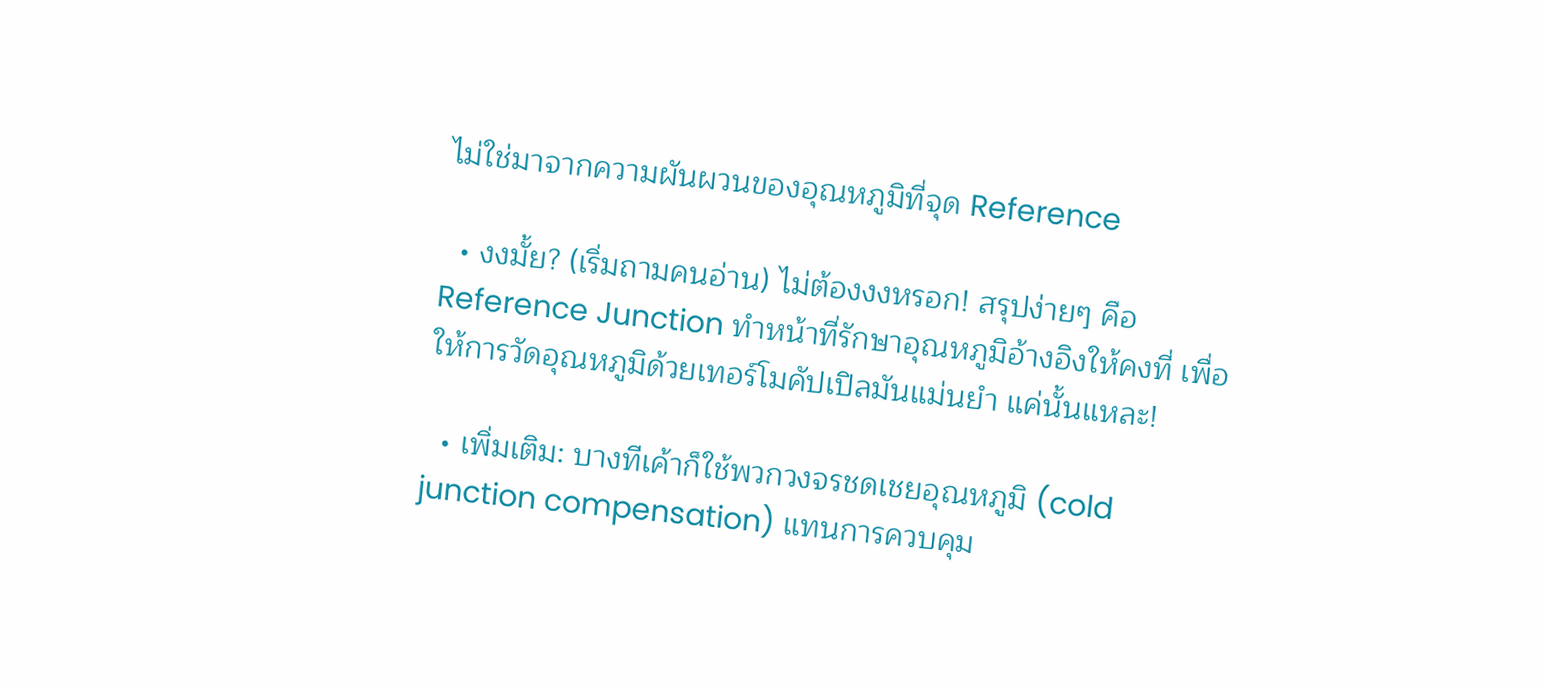ไม่ใช่มาจากความผันผวนของอุณหภูมิที่จุด Reference

  • งงมั้ย? (เริ่มถามคนอ่าน) ไม่ต้องงงหรอก! สรุปง่ายๆ คือ Reference Junction ทำหน้าที่รักษาอุณหภูมิอ้างอิงให้คงที่ เพื่อให้การวัดอุณหภูมิด้วยเทอร์โมคัปเปิลมันแม่นยำ แค่นั้นแหละ!

  • เพิ่มเติม: บางทีเค้าก็ใช้พวกวงจรชดเชยอุณหภูมิ (cold junction compensation) แทนการควบคุม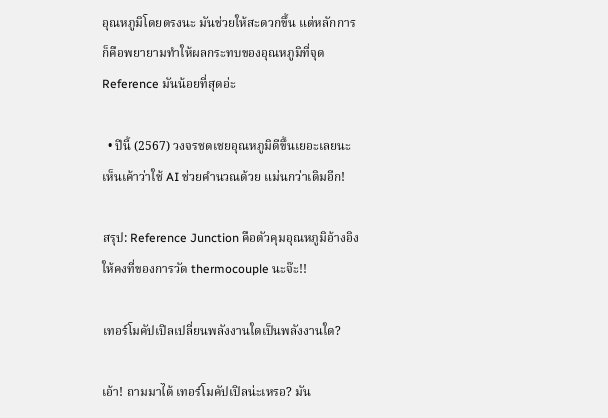อุณหภูมิโดยตรงนะ มันช่วยให้สะดวกขึ้น แต่หลักการก็คือพยายามทำให้ผลกระทบของอุณหภูมิที่จุด Reference มันน้อยที่สุดอ่ะ

  • ปีนี้ (2567) วงจรชดเชยอุณหภูมิดีขึ้นเยอะเลยนะ เห็นเค้าว่าใช้ AI ช่วยคำนวณด้วย แม่นกว่าเดิมอีก!

สรุป: Reference Junction คือตัวคุมอุณหภูมิอ้างอิงให้คงที่ของการวัด thermocouple นะจ๊ะ!!

เทอร์โมคัปเปิลเปลี่ยนพลังงานใดเป็นพลังงานใด?

เอ้า! ถามมาได้ เทอร์โมคัปเปิลน่ะเหรอ? มัน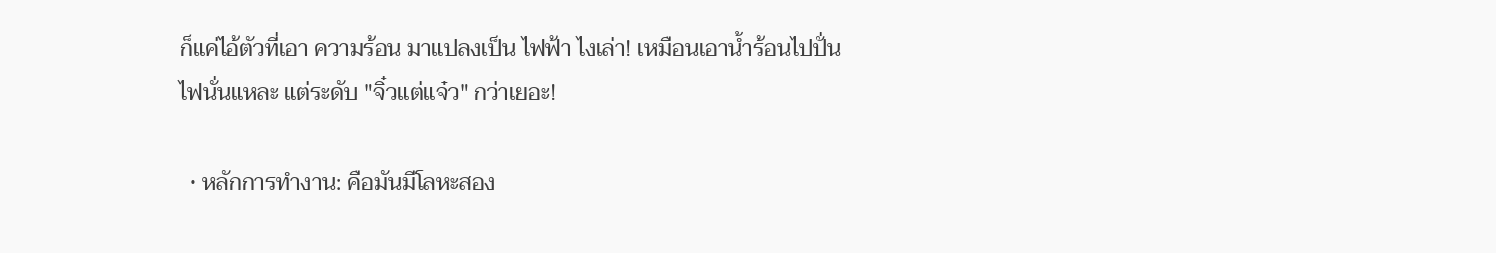ก็แค่ไอ้ตัวที่เอา ความร้อน มาแปลงเป็น ไฟฟ้า ไงเล่า! เหมือนเอาน้ำร้อนไปปั่นไฟนั่นแหละ แต่ระดับ "จิ๋วแต่แจ๋ว" กว่าเยอะ!

  • หลักการทำงาน: คือมันมีโลหะสอง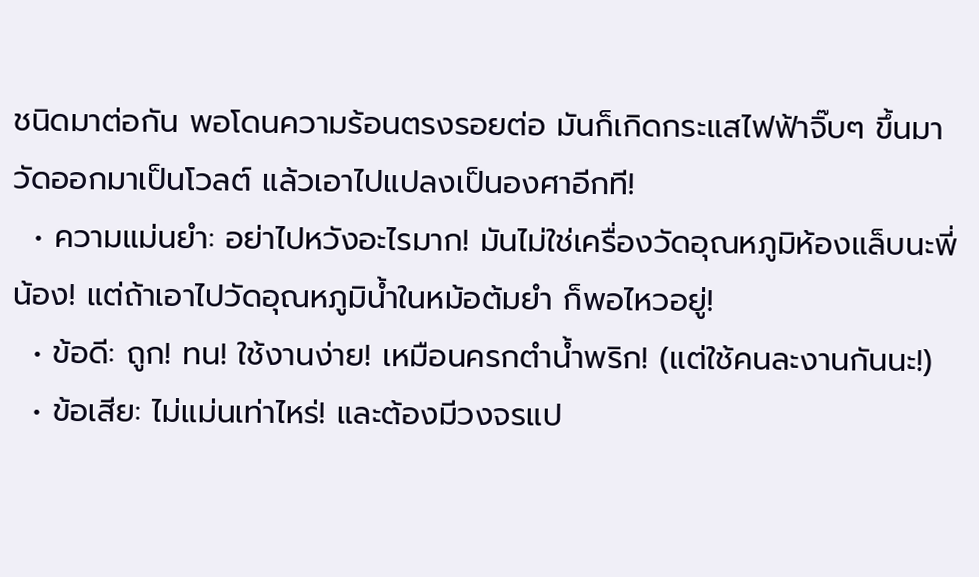ชนิดมาต่อกัน พอโดนความร้อนตรงรอยต่อ มันก็เกิดกระแสไฟฟ้าจิ๊บๆ ขึ้นมา วัดออกมาเป็นโวลต์ แล้วเอาไปแปลงเป็นองศาอีกที!
  • ความแม่นยำ: อย่าไปหวังอะไรมาก! มันไม่ใช่เครื่องวัดอุณหภูมิห้องแล็บนะพี่น้อง! แต่ถ้าเอาไปวัดอุณหภูมิน้ำในหม้อต้มยำ ก็พอไหวอยู่!
  • ข้อดี: ถูก! ทน! ใช้งานง่าย! เหมือนครกตำน้ำพริก! (แต่ใช้คนละงานกันนะ!)
  • ข้อเสีย: ไม่แม่นเท่าไหร่! และต้องมีวงจรแป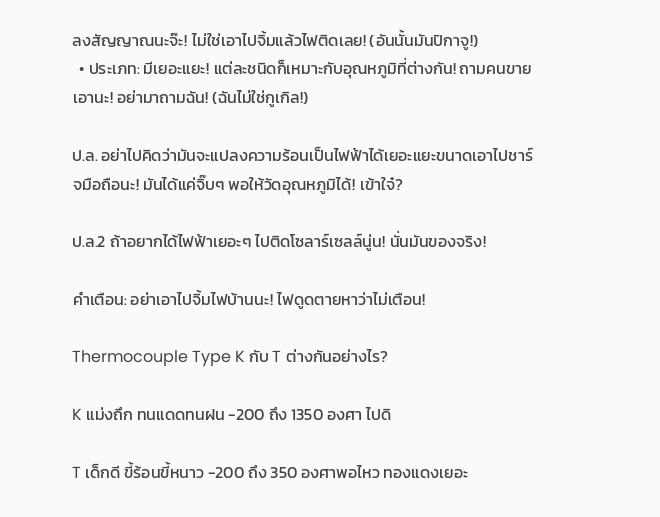ลงสัญญาณนะจ๊ะ! ไม่ใช่เอาไปจิ้มแล้วไฟติดเลย! (อันนั้นมันปิกาจู!)
  • ประเภท: มีเยอะแยะ! แต่ละชนิดก็เหมาะกับอุณหภูมิที่ต่างกัน! ถามคนขายเอานะ! อย่ามาถามฉัน! (ฉันไม่ใช่กูเกิล!)

ป.ล. อย่าไปคิดว่ามันจะแปลงความร้อนเป็นไฟฟ้าได้เยอะแยะขนาดเอาไปชาร์จมือถือนะ! มันได้แค่จิ๊บๆ พอให้วัดอุณหภูมิได้! เข้าใจ๋?

ป.ล.2 ถ้าอยากได้ไฟฟ้าเยอะๆ ไปติดโซลาร์เซลล์นู่น! นั่นมันของจริง!

คำเตือน: อย่าเอาไปจิ้มไฟบ้านนะ! ไฟดูดตายหาว่าไม่เตือน!

Thermocouple Type K กับ T ต่างกันอย่างไร?

K แม่งถึก ทนแดดทนฝน -200 ถึง 1350 องศา ไปดิ

T เด็กดี ขี้ร้อนขี้หนาว -200 ถึง 350 องศาพอไหว ทองแดงเยอะ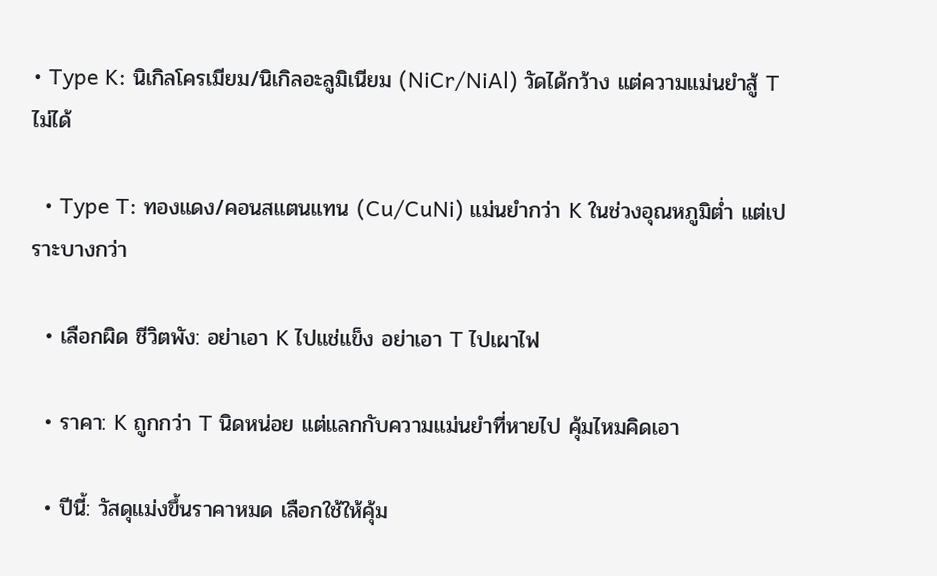• Type K: นิเกิลโครเมียม/นิเกิลอะลูมิเนียม (NiCr/NiAl) วัดได้กว้าง แต่ความแม่นยำสู้ T ไม่ได้

  • Type T: ทองแดง/คอนสแตนแทน (Cu/CuNi) แม่นยำกว่า K ในช่วงอุณหภูมิต่ำ แต่เปราะบางกว่า

  • เลือกผิด ชีวิตพัง: อย่าเอา K ไปแช่แข็ง อย่าเอา T ไปเผาไฟ

  • ราคา: K ถูกกว่า T นิดหน่อย แต่แลกกับความแม่นยำที่หายไป คุ้มไหมคิดเอา

  • ปีนี้: วัสดุแม่งขึ้นราคาหมด เลือกใช้ให้คุ้ม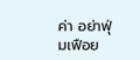ค่า อย่าฟุ่มเฟือย